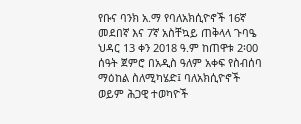የቡና ባንክ አ.ማ የባለአክሲዮኖች 16ኛ መደበኛ እና 7ኛ አስቸኳይ ጠቅላላ ጉባዔ ህዳር 13 ቀን 2018 ዓ.ም ከጠዋቱ 2፡00 ሰዓት ጀምሮ በአዲስ ዓለም አቀፍ የስብሰባ ማዕከል ስለሚካሄድ፤ ባለአክሲዮኖች ወይም ሕጋዊ ተወካዮች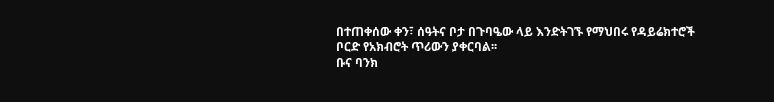በተጠቀሰው ቀን፣ ሰዓትና ቦታ በጉባዔው ላይ እንድትገኙ የማህበሩ የዳይሬክተሮች ቦርድ የአክብሮት ጥሪውን ያቀርባል፡፡
ቡና ባንክ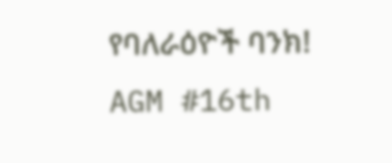የባለራዕዮች ባንክ!
AGM #16th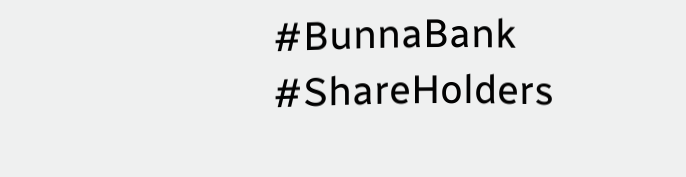#BunnaBank #ShareHolders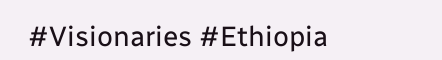#Visionaries #Ethiopia